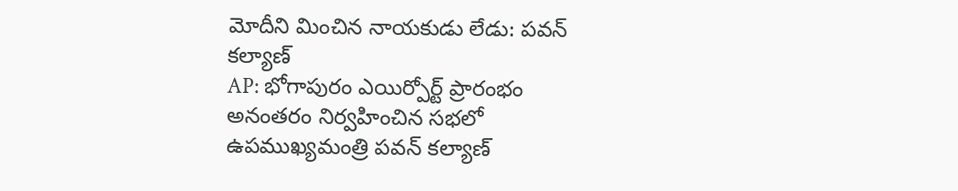మోదీని మించిన నాయకుడు లేడు: పవన్ కల్యాణ్
AP: భోగాపురం ఎయిర్పోర్ట్ ప్రారంభం అనంతరం నిర్వహించిన సభలో ఉపముఖ్యమంత్రి పవన్ కల్యాణ్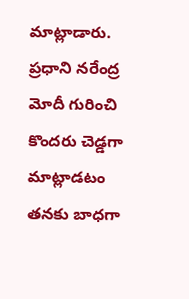మాట్లాడారు. ప్రధాని నరేంద్ర మోదీ గురించి కొందరు చెడ్డగా మాట్లాడటం తనకు బాధగా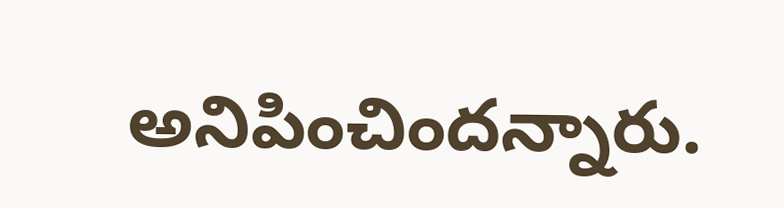అనిపించిందన్నారు.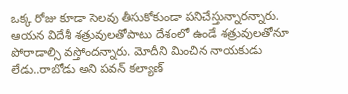ఒక్క రోజు కూడా సెలవు తీసుకోకుండా పనిచేస్తున్నారన్నారు. ఆయన విదేశీ శత్రువులతోపాటు దేశంలో ఉండే శత్రువులతోనూ పోరాడాల్సి వస్తోందన్నారు. మోదీని మించిన నాయకుడు లేడు..రాబోడు అని పవన్ కల్యాణ్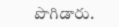పొగిడారు.